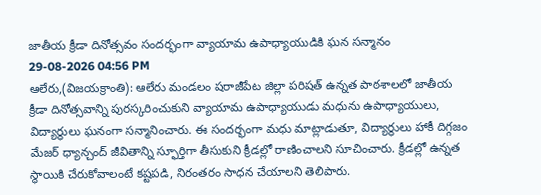జాతీయ క్రీడా దినోత్సవం సందర్భంగా వ్యాయామ ఉపాధ్యాయుడికి ఘన సన్మానం
29-08-2026 04:56 PM
ఆలేరు,(విజయక్రాంతి): ఆలేరు మండలం షరాజీపేట జిల్లా పరిషత్ ఉన్నత పాఠశాలలో జాతీయ క్రీడా దినోత్సవాన్ని పురస్కరించుకుని వ్యాయామ ఉపాధ్యాయుడు మధును ఉపాధ్యాయులు, విద్యార్థులు ఘనంగా సన్మానించారు. ఈ సందర్భంగా మధు మాట్లాడుతూ, విద్యార్థులు హాకీ దిగ్గజం మేజర్ ధ్యాన్చంద్ జీవితాన్ని స్ఫూర్తిగా తీసుకుని క్రీడల్లో రాణించాలని సూచించారు. క్రీడల్లో ఉన్నత స్థాయికి చేరుకోవాలంటే కష్టపడి, నిరంతరం సాధన చేయాలని తెలిపారు.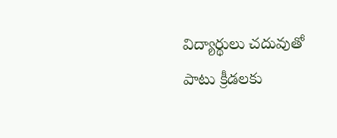విద్యార్థులు చదువుతో పాటు క్రీడలకు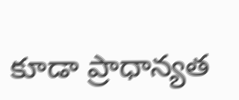కూడా ప్రాధాన్యత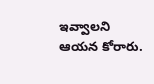ఇవ్వాలని ఆయన కోరారు.